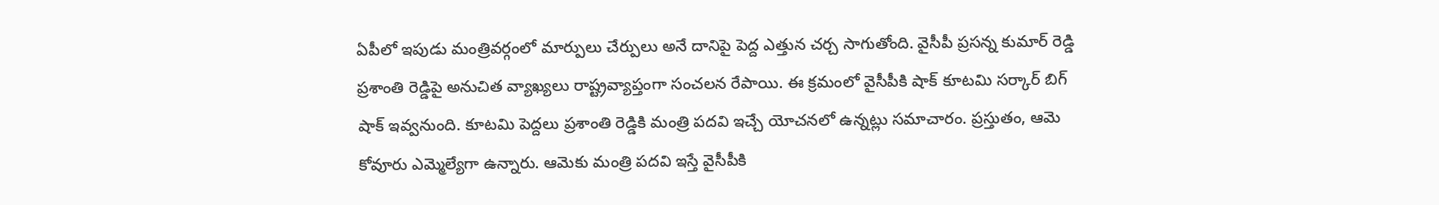ఏపీలో ఇపుడు మంత్రివర్గంలో మార్పులు చేర్పులు అనే దానిపై పెద్ద ఎత్తున చర్చ సాగుతోంది. వైసీపీ ప్రసన్న కుమార్ రెడ్డి ప్రశాంతి రెడ్డిపై అనుచిత వ్యాఖ్యలు రాష్ట్రవ్యాప్తంగా సంచలన రేపాయి. ఈ క్రమంలో వైసీపీకి షాక్ కూటమి సర్కార్ బిగ్ షాక్ ఇవ్వనుంది. కూటమి పెద్దలు ప్రశాంతి రెడ్డికి మంత్రి పదవి ఇచ్చే యోచనలో ఉన్నట్లు సమాచారం. ప్రస్తుతం, ఆమె కోవూరు ఎమ్మెల్యేగా ఉన్నారు. ఆమెకు మంత్రి పదవి ఇస్తే వైసీపీకి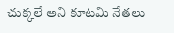చుక్కలే అని కూటమి నేతలు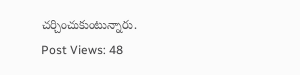చర్చించుకుంటున్నారు.
Post Views: 48